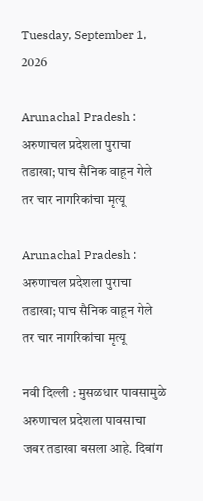Tuesday, September 1, 2026

Arunachal Pradesh : अरुणाचल प्रदेशला पुराचा तडाखा; पाच सैनिक वाहून गेले तर चार नागरिकांचा मृत्यू

Arunachal Pradesh : अरुणाचल प्रदेशला पुराचा तडाखा; पाच सैनिक वाहून गेले तर चार नागरिकांचा मृत्यू

नवी दिल्ली : मुसळधार पावसामुळे अरुणाचल प्रदेशला पावसाचा जबर तडाखा बसला आहे. दिबांग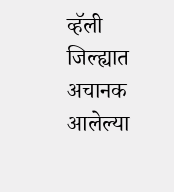व्हॅली जिल्ह्यात अचानक आलेल्या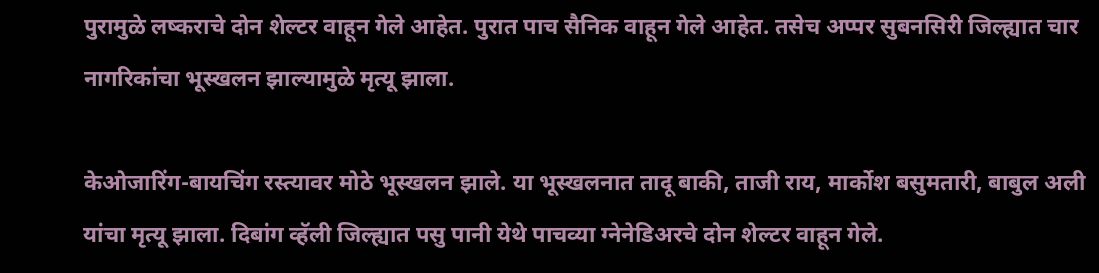पुरामुळे लष्कराचे दोन शेल्टर वाहून गेले आहेत. पुरात पाच सैनिक वाहून गेले आहेत. तसेच अप्पर सुबनसिरी जिल्ह्यात चार नागरिकांचा भूस्खलन झाल्यामुळे मृत्यू झाला.

केओजारिंग-बायचिंग रस्त्यावर मोठे भूस्खलन झाले. या भूस्खलनात तादू बाकी, ताजी राय, मार्कोश बसुमतारी, बाबुल अली यांचा मृत्यू झाला. दिबांग व्हॅली जिल्ह्यात पसु पानी येथे पाचव्या ग्नेनेडिअरचे दोन शेल्टर वाहून गेले.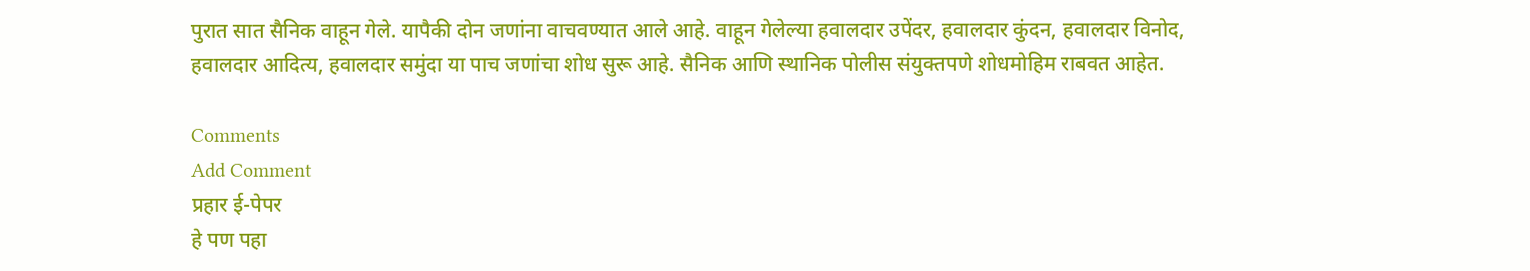पुरात सात सैनिक वाहून गेले. यापैकी दोन जणांना वाचवण्यात आले आहे. वाहून गेलेल्या हवालदार उपेंदर, हवालदार कुंदन, हवालदार विनोद, हवालदार आदित्य, हवालदार समुंदा या पाच जणांचा शोध सुरू आहे. सैनिक आणि स्थानिक पोलीस संयुक्तपणे शोधमोहिम राबवत आहेत.

Comments
Add Comment
प्रहार ई-पेपर
हे पण पहा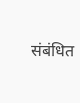संबंधित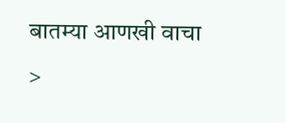बातम्या आणखी वाचा >